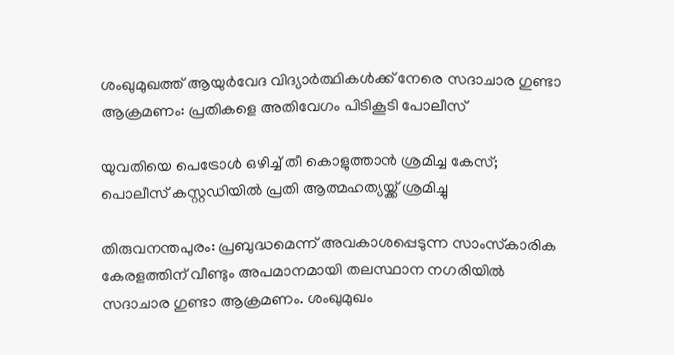ശംഖുമുഖത്ത് ആയുര്‍വേദ വിദ്യാര്‍ത്ഥികള്‍ക്ക് നേരെ സദാചാര ഗുണ്ടാ ആക്രമണം: പ്രതികളെ അതിവേഗം പിടികൂടി പോലീസ്

യുവതിയെ പെട്രോൾ ഒഴിച്ച് തീ കൊളുത്താൻ ശ്രമിച്ച കേസ്; പൊലീസ് കസ്റ്റഡിയിൽ പ്രതി ആത്മഹത്യയ്ക്ക് ശ്രമിച്ചു

തിരുവനന്തപുരം: പ്രബുദ്ധമെന്ന് അവകാശപ്പെടുന്ന സാംസ്‌കാരിക കേരളത്തിന് വീണ്ടും അപമാനമായി തലസ്ഥാന നഗരിയില്‍ സദാചാര ഗുണ്ടാ ആക്രമണം. ശംഖുമുഖം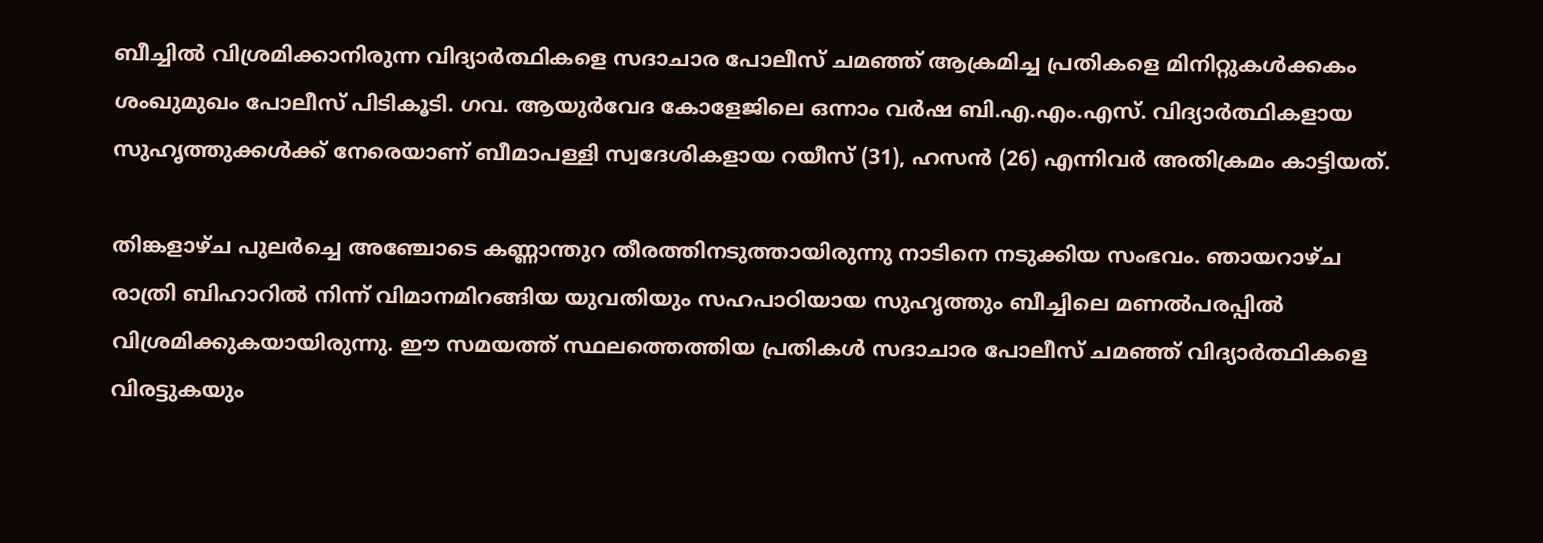ബീച്ചില്‍ വിശ്രമിക്കാനിരുന്ന വിദ്യാര്‍ത്ഥികളെ സദാചാര പോലീസ് ചമഞ്ഞ് ആക്രമിച്ച പ്രതികളെ മിനിറ്റുകള്‍ക്കകം ശംഖുമുഖം പോലീസ് പിടികൂടി. ഗവ. ആയുര്‍വേദ കോളേജിലെ ഒന്നാം വര്‍ഷ ബി.എ.എം.എസ്. വിദ്യാര്‍ത്ഥികളായ സുഹൃത്തുക്കള്‍ക്ക് നേരെയാണ് ബീമാപള്ളി സ്വദേശികളായ റയീസ് (31), ഹസന്‍ (26) എന്നിവര്‍ അതിക്രമം കാട്ടിയത്.

തിങ്കളാഴ്ച പുലര്‍ച്ചെ അഞ്ചോടെ കണ്ണാന്തുറ തീരത്തിനടുത്തായിരുന്നു നാടിനെ നടുക്കിയ സംഭവം. ഞായറാഴ്ച രാത്രി ബിഹാറില്‍ നിന്ന് വിമാനമിറങ്ങിയ യുവതിയും സഹപാഠിയായ സുഹൃത്തും ബീച്ചിലെ മണല്‍പരപ്പില്‍ വിശ്രമിക്കുകയായിരുന്നു. ഈ സമയത്ത് സ്ഥലത്തെത്തിയ പ്രതികള്‍ സദാചാര പോലീസ് ചമഞ്ഞ് വിദ്യാര്‍ത്ഥികളെ വിരട്ടുകയും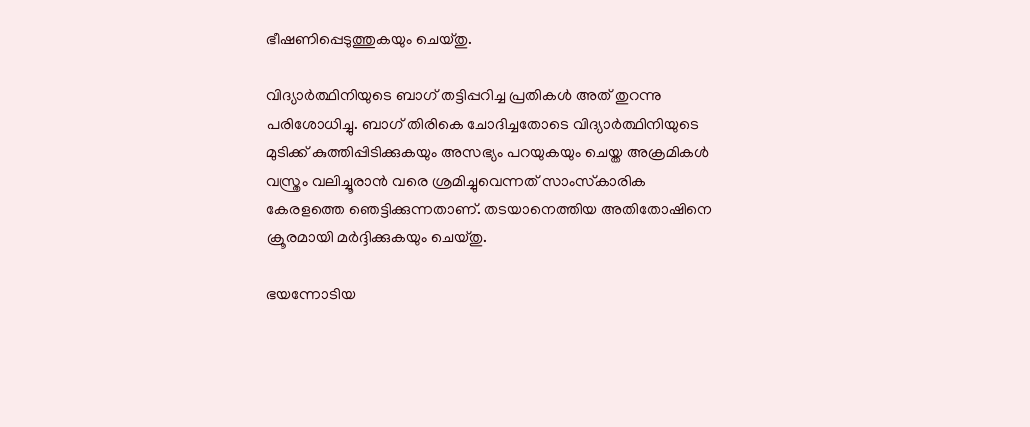ഭീഷണിപ്പെടുത്തുകയും ചെയ്തു.

വിദ്യാര്‍ത്ഥിനിയുടെ ബാഗ് തട്ടിപ്പറിച്ച പ്രതികള്‍ അത് തുറന്നു പരിശോധിച്ചു. ബാഗ് തിരികെ ചോദിച്ചതോടെ വിദ്യാര്‍ത്ഥിനിയുടെ മുടിക്ക് കുത്തിപ്പിടിക്കുകയും അസഭ്യം പറയുകയും ചെയ്ത അക്രമികള്‍ വസ്ത്രം വലിച്ചൂരാന്‍ വരെ ശ്രമിച്ചുവെന്നത് സാംസ്‌കാരിക കേരളത്തെ ഞെട്ടിക്കുന്നതാണ്. തടയാനെത്തിയ അതിതോഷിനെ ക്രൂരമായി മര്‍ദ്ദിക്കുകയും ചെയ്തു.

ഭയന്നോടിയ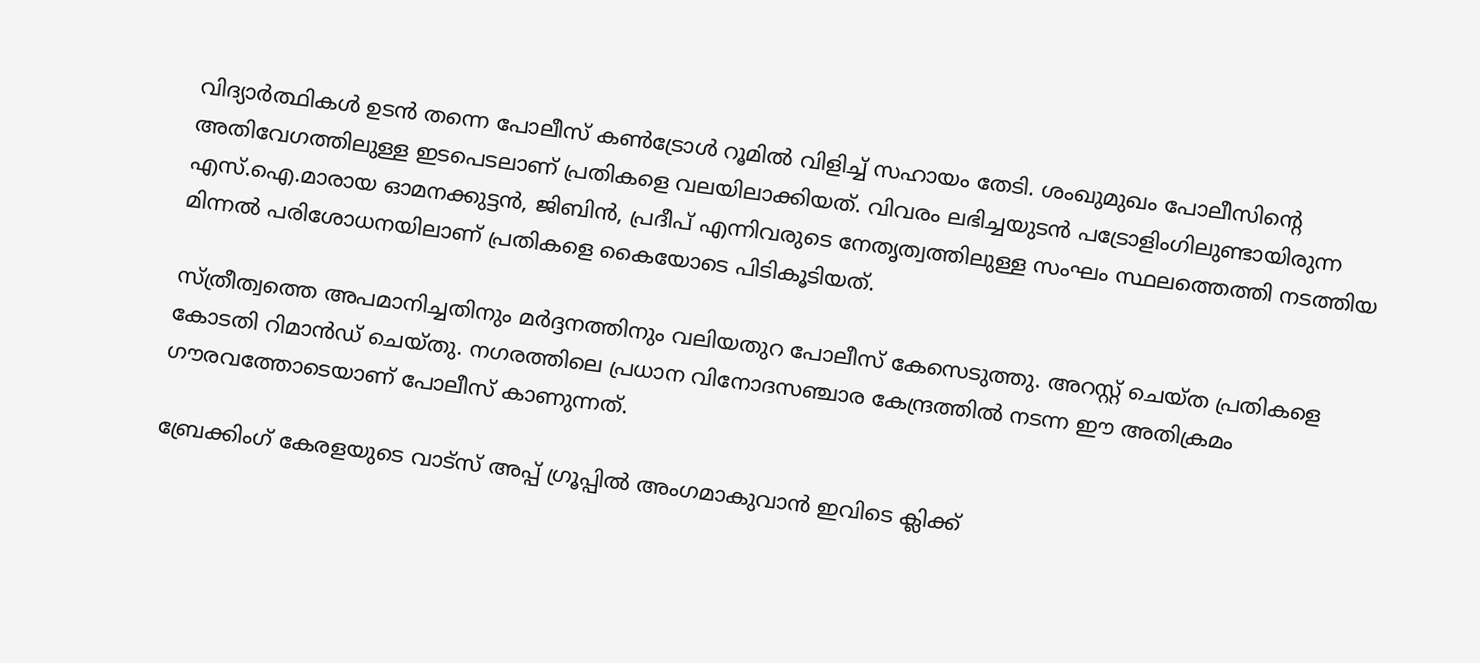വിദ്യാര്‍ത്ഥികള്‍ ഉടന്‍ തന്നെ പോലീസ് കണ്‍ട്രോള്‍ റൂമില്‍ വിളിച്ച് സഹായം തേടി. ശംഖുമുഖം പോലീസിന്റെ അതിവേഗത്തിലുള്ള ഇടപെടലാണ് പ്രതികളെ വലയിലാക്കിയത്. വിവരം ലഭിച്ചയുടന്‍ പട്രോളിംഗിലുണ്ടായിരുന്ന എസ്.ഐ.മാരായ ഓമനക്കുട്ടന്‍, ജിബിന്‍, പ്രദീപ് എന്നിവരുടെ നേതൃത്വത്തിലുള്ള സംഘം സ്ഥലത്തെത്തി നടത്തിയ മിന്നല്‍ പരിശോധനയിലാണ് പ്രതികളെ കൈയോടെ പിടികൂടിയത്.

സ്ത്രീത്വത്തെ അപമാനിച്ചതിനും മര്‍ദ്ദനത്തിനും വലിയതുറ പോലീസ് കേസെടുത്തു. അറസ്റ്റ് ചെയ്ത പ്രതികളെ കോടതി റിമാന്‍ഡ് ചെയ്തു. നഗരത്തിലെ പ്രധാന വിനോദസഞ്ചാര കേന്ദ്രത്തില്‍ നടന്ന ഈ അതിക്രമം ഗൗരവത്തോടെയാണ് പോലീസ് കാണുന്നത്.

ബ്രേക്കിംഗ് കേരളയുടെ വാട്സ് അപ്പ് ഗ്രൂപ്പിൽ അംഗമാകുവാൻ ഇവിടെ ക്ലിക്ക്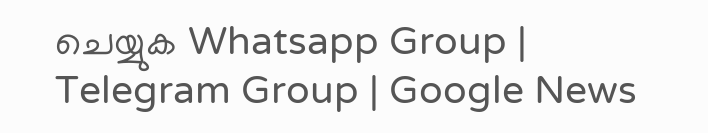ചെയ്യുക Whatsapp Group | Telegram Group | Google News